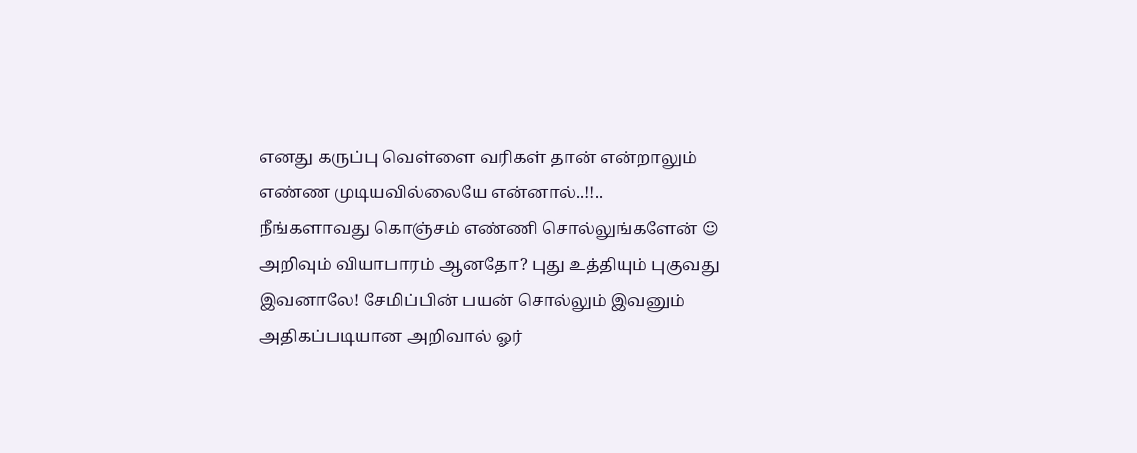எனது கருப்பு வெள்ளை வரிகள் தான் என்றாலும் எண்ண முடியவில்லையே என்னால்..!!..
நீங்களாவது கொஞ்சம் எண்ணி சொல்லுங்களேன் ☺
அறிவும் வியாபாரம் ஆனதோ? புது உத்தியும் புகுவது இவனாலே! சேமிப்பின் பயன் சொல்லும் இவனும் அதிகப்படியான அறிவால் ஓர்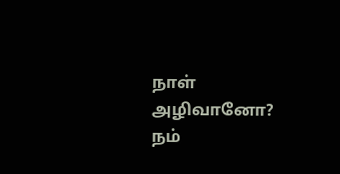நாள் அழிவானோ? நம்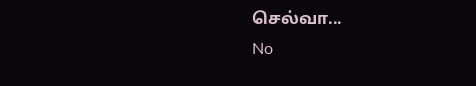செல்வா...
No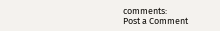comments:
Post a Comment